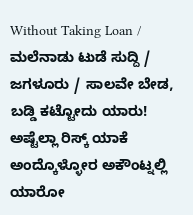Without Taking Loan / ಮಲೆನಾಡು ಟುಡೆ ಸುದ್ದಿ / ಜಗಳೂರು / ಸಾಲವೇ ಬೇಡ, ಬಡ್ಡಿ ಕಟ್ಟೋದು ಯಾರು! ಅಷ್ಟೆಲ್ಲಾ ರಿಸ್ಕ್ ಯಾಕೆ ಅಂದ್ಕೊಳ್ಳೋರ ಅಕೌಂಟ್ನಲ್ಲಿ ಯಾರೋ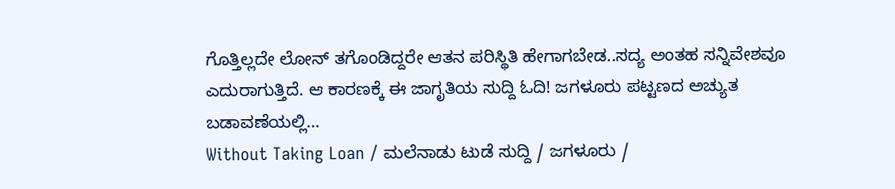ಗೊತ್ತಿಲ್ಲದೇ ಲೋನ್ ತಗೊಂಡಿದ್ದರೇ ಆತನ ಪರಿಸ್ಥಿತಿ ಹೇಗಾಗಬೇಡ..ಸದ್ಯ ಅಂತಹ ಸನ್ನಿವೇಶವೂ ಎದುರಾಗುತ್ತಿದೆ. ಆ ಕಾರಣಕ್ಕೆ ಈ ಜಾಗೃತಿಯ ಸುದ್ದಿ ಓದಿ! ಜಗಳೂರು ಪಟ್ಟಣದ ಅಚ್ಯುತ ಬಡಾವಣೆಯಲ್ಲಿ…
Without Taking Loan / ಮಲೆನಾಡು ಟುಡೆ ಸುದ್ದಿ / ಜಗಳೂರು /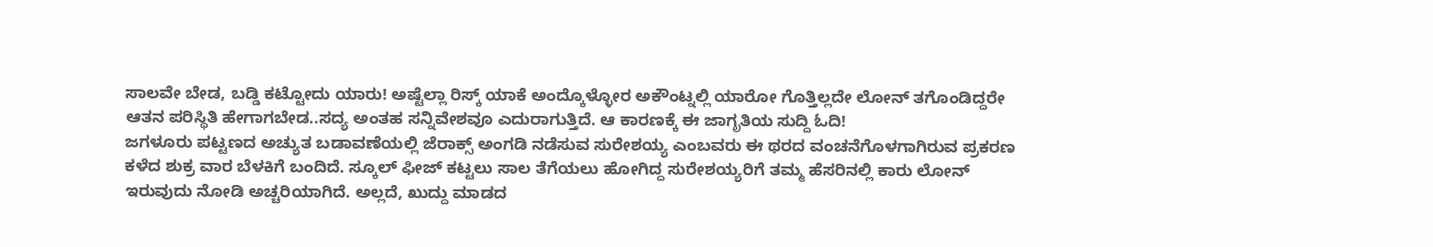ಸಾಲವೇ ಬೇಡ, ಬಡ್ಡಿ ಕಟ್ಟೋದು ಯಾರು! ಅಷ್ಟೆಲ್ಲಾ ರಿಸ್ಕ್ ಯಾಕೆ ಅಂದ್ಕೊಳ್ಳೋರ ಅಕೌಂಟ್ನಲ್ಲಿ ಯಾರೋ ಗೊತ್ತಿಲ್ಲದೇ ಲೋನ್ ತಗೊಂಡಿದ್ದರೇ ಆತನ ಪರಿಸ್ಥಿತಿ ಹೇಗಾಗಬೇಡ..ಸದ್ಯ ಅಂತಹ ಸನ್ನಿವೇಶವೂ ಎದುರಾಗುತ್ತಿದೆ. ಆ ಕಾರಣಕ್ಕೆ ಈ ಜಾಗೃತಿಯ ಸುದ್ದಿ ಓದಿ!
ಜಗಳೂರು ಪಟ್ಟಣದ ಅಚ್ಯುತ ಬಡಾವಣೆಯಲ್ಲಿ ಜೆರಾಕ್ಸ್ ಅಂಗಡಿ ನಡೆಸುವ ಸುರೇಶಯ್ಯ ಎಂಬವರು ಈ ಥರದ ವಂಚನೆಗೊಳಗಾಗಿರುವ ಪ್ರಕರಣ ಕಳೆದ ಶುಕ್ರ ವಾರ ಬೆಳಕಿಗೆ ಬಂದಿದೆ. ಸ್ಕೂಲ್ ಫೀಜ್ ಕಟ್ಟಲು ಸಾಲ ತೆಗೆಯಲು ಹೋಗಿದ್ದ ಸುರೇಶಯ್ಯರಿಗೆ ತಮ್ಮ ಹೆಸರಿನಲ್ಲಿ ಕಾರು ಲೋನ್ ಇರುವುದು ನೋಡಿ ಅಚ್ಚರಿಯಾಗಿದೆ. ಅಲ್ಲದೆ, ಖುದ್ದು ಮಾಡದ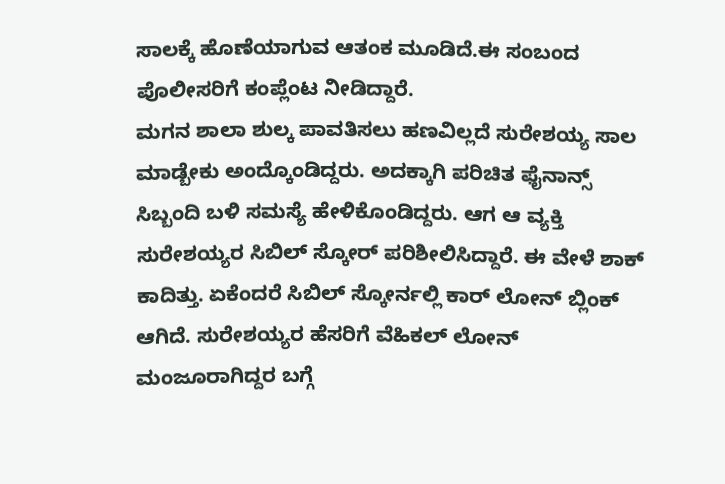ಸಾಲಕ್ಕೆ ಹೊಣೆಯಾಗುವ ಆತಂಕ ಮೂಡಿದೆ.ಈ ಸಂಬಂದ ಪೊಲೀಸರಿಗೆ ಕಂಪ್ಲೆಂಟ ನೀಡಿದ್ದಾರೆ.
ಮಗನ ಶಾಲಾ ಶುಲ್ಕ ಪಾವತಿಸಲು ಹಣವಿಲ್ಲದೆ ಸುರೇಶಯ್ಯ ಸಾಲ ಮಾಡ್ಬೇಕು ಅಂದ್ಕೊಂಡಿದ್ದರು. ಅದಕ್ಕಾಗಿ ಪರಿಚಿತ ಫೈನಾನ್ಸ್ ಸಿಬ್ಬಂದಿ ಬಳಿ ಸಮಸ್ಯೆ ಹೇಳಿಕೊಂಡಿದ್ದರು. ಆಗ ಆ ವ್ಯಕ್ತಿ ಸುರೇಶಯ್ಯರ ಸಿಬಿಲ್ ಸ್ಕೋರ್ ಪರಿಶೀಲಿಸಿದ್ದಾರೆ. ಈ ವೇಳೆ ಶಾಕ್ ಕಾದಿತ್ತು. ಏಕೆಂದರೆ ಸಿಬಿಲ್ ಸ್ಕೋರ್ನಲ್ಲಿ ಕಾರ್ ಲೋನ್ ಬ್ಲಿಂಕ್ ಆಗಿದೆ. ಸುರೇಶಯ್ಯರ ಹೆಸರಿಗೆ ವೆಹಿಕಲ್ ಲೋನ್ ಮಂಜೂರಾಗಿದ್ದರ ಬಗ್ಗೆ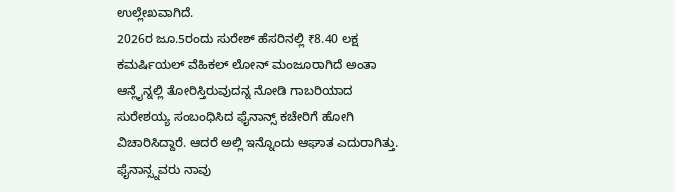ಉಲ್ಲೇಖವಾಗಿದೆ.
2026ರ ಜೂ.5ರಂದು ಸುರೇಶ್ ಹೆಸರಿನಲ್ಲಿ ₹8.40 ಲಕ್ಷ ಕಮರ್ಷಿಯಲ್ ವೆಹಿಕಲ್ ಲೋನ್ ಮಂಜೂರಾಗಿದೆ ಅಂತಾ ಆನ್ಲೈನ್ನಲ್ಲಿ ತೋರಿಸ್ತಿರುವುದನ್ನ ನೋಡಿ ಗಾಬರಿಯಾದ ಸುರೇಶಯ್ಯ ಸಂಬಂಧಿಸಿದ ಫೈನಾನ್ಸ್ ಕಚೇರಿಗೆ ಹೋಗಿ ವಿಚಾರಿಸಿದ್ದಾರೆ. ಆದರೆ ಅಲ್ಲಿ ಇನ್ನೊಂದು ಆಘಾತ ಎದುರಾಗಿತ್ತು.
ಫೈನಾನ್ಸ್ನವರು ನಾವು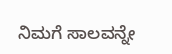ನಿಮಗೆ ಸಾಲವನ್ನೇ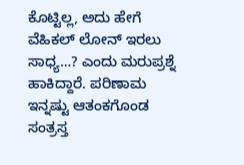ಕೊಟ್ಟಿಲ್ಲ, ಅದು ಹೇಗೆ ವೆಹಿಕಲ್ ಲೋನ್ ಇರಲು ಸಾಧ್ಯ…? ಎಂದು ಮರುಪ್ರಶ್ನೆ ಹಾಕಿದ್ದಾರೆ. ಪರಿಣಾಮ ಇನ್ನಷ್ಟು ಆತಂಕಗೊಂಡ ಸಂತ್ರಸ್ತ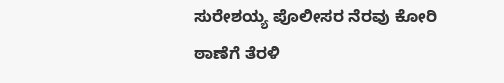ಸುರೇಶಯ್ಯ ಪೊಲೀಸರ ನೆರವು ಕೋರಿ ಠಾಣೆಗೆ ತೆರಳಿ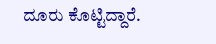ದೂರು ಕೊಟ್ಟಿದ್ದಾರೆ.